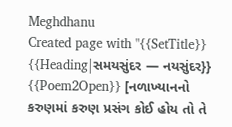Meghdhanu
Created page with "{{SetTitle}} {{Heading|સમયસુંદર — નયસુંદર}} {{Poem2Open}} [નળાખ્યાનનો કરુણમાં કરુણ પ્રસંગ કોઈ હોય તો તે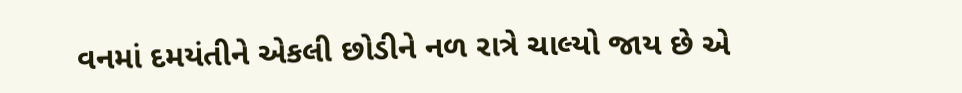વનમાં દમયંતીને એકલી છોડીને નળ રાત્રે ચાલ્યો જાય છે એ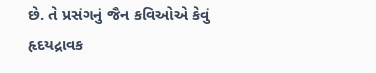છે. તે પ્રસંગનું જૈન કવિઓએ કેવું હૃદયદ્રાવક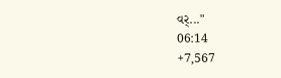વર્..."
06:14
+7,567